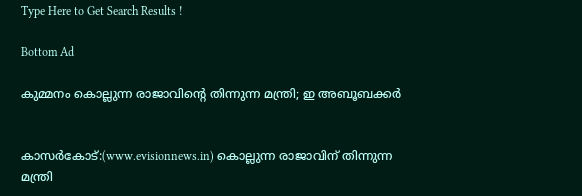Type Here to Get Search Results !

Bottom Ad

കുമ്മനം കൊല്ലുന്ന രാജാവിന്റെ തിന്നുന്ന മന്ത്രി; ഇ അബൂബക്കര്‍


കാസര്‍കോട്:(www.evisionnews.in) കൊല്ലുന്ന രാജാവിന് തിന്നുന്ന മന്ത്രി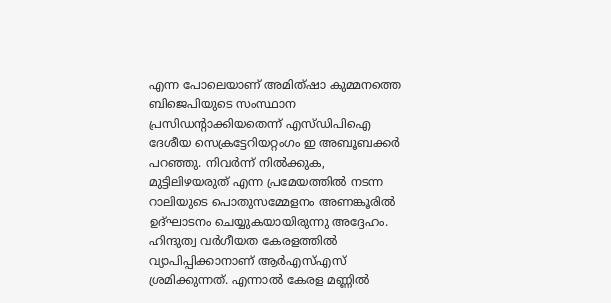എന്ന പോലെയാണ് അമിത്ഷാ കുമ്മനത്തെ ബിജെപിയുടെ സംസ്ഥാന പ്രസിഡന്റാക്കിയതെന്ന് എസ്ഡിപിഐ ദേശീയ സെക്രട്ടേറിയറ്റംഗം ഇ അബൂബക്കര്‍ പറഞ്ഞു. നിവര്‍ന്ന് നില്‍ക്കുക, മുട്ടിലിഴയരുത് എന്ന പ്രമേയത്തില്‍ നടന്ന റാലിയുടെ പൊതുസമ്മേളനം അണങ്കൂരില്‍ ഉദ്ഘാടനം ചെയ്യുകയായിരുന്നു അദ്ദേഹം.
ഹിന്ദുത്വ വര്‍ഗീയത കേരളത്തില്‍ വ്യാപിപ്പിക്കാനാണ് ആര്‍എസ്എസ് ശ്രമിക്കുന്നത്. എന്നാല്‍ കേരള മണ്ണില്‍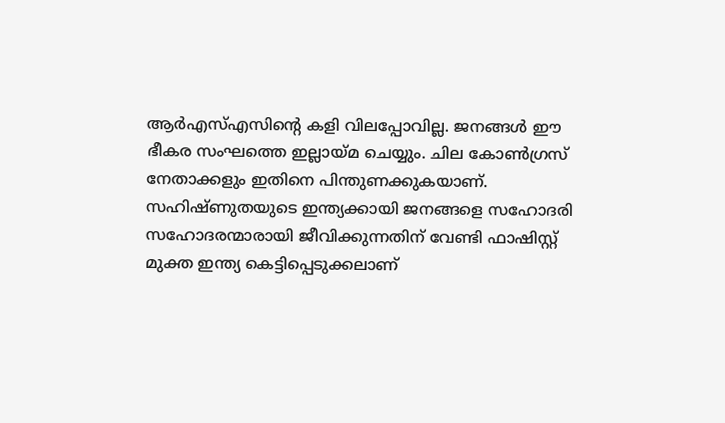ആര്‍എസ്എസിന്റെ കളി വിലപ്പോവില്ല. ജനങ്ങള്‍ ഈ ഭീകര സംഘത്തെ ഇല്ലായ്മ ചെയ്യും. ചില കോണ്‍ഗ്രസ് നേതാക്കളും ഇതിനെ പിന്തുണക്കുകയാണ്. സഹിഷ്ണുതയുടെ ഇന്ത്യക്കായി ജനങ്ങളെ സഹോദരി സഹോദരന്മാരായി ജീവിക്കുന്നതിന് വേണ്ടി ഫാഷിസ്റ്റ് മുക്ത ഇന്ത്യ കെട്ടിപ്പെടുക്കലാണ്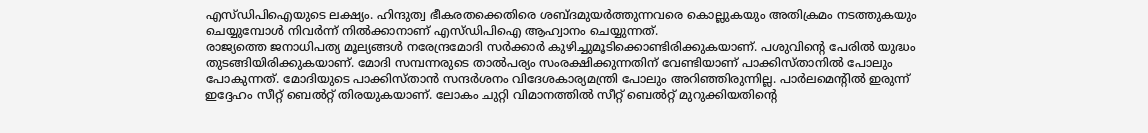എസ്ഡിപിഐയുടെ ലക്ഷ്യം. ഹിന്ദുത്വ ഭീകരതക്കെതിരെ ശബ്ദമുയര്‍ത്തുന്നവരെ കൊല്ലുകയും അതിക്രമം നടത്തുകയും ചെയ്യുമ്പോള്‍ നിവര്‍ന്ന് നില്‍ക്കാനാണ് എസ്ഡിപിഐ ആഹ്വാനം ചെയ്യുന്നത്.
രാജ്യത്തെ ജനാധിപത്യ മൂല്യങ്ങള്‍ നരേന്ദ്രമോദി സര്‍ക്കാര്‍ കുഴിച്ചുമൂടിക്കൊണ്ടിരിക്കുകയാണ്. പശുവിന്റെ പേരില്‍ യുദ്ധം തുടങ്ങിയിരിക്കുകയാണ്. മോദി സമ്പന്നരുടെ താല്‍പര്യം സംരക്ഷിക്കുന്നതിന് വേണ്ടിയാണ് പാക്കിസ്താനില്‍ പോലും പോകുന്നത്. മോദിയുടെ പാക്കിസ്താന്‍ സന്ദര്‍ശനം വിദേശകാര്യമന്ത്രി പോലും അറിഞ്ഞിരുന്നില്ല. പാര്‍ലമെന്റില്‍ ഇരുന്ന് ഇദ്ദേഹം സീറ്റ് ബെല്‍റ്റ് തിരയുകയാണ്. ലോകം ചുറ്റി വിമാനത്തില്‍ സീറ്റ് ബെല്‍റ്റ് മുറുക്കിയതിന്റെ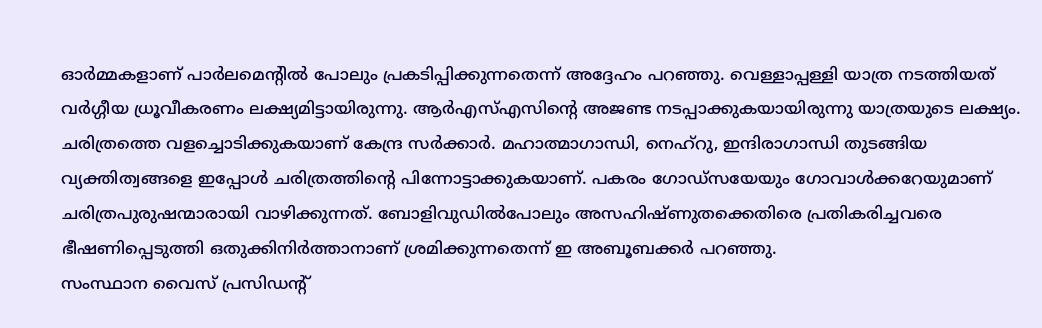ഓര്‍മ്മകളാണ് പാര്‍ലമെന്റില്‍ പോലും പ്രകടിപ്പിക്കുന്നതെന്ന് അദ്ദേഹം പറഞ്ഞു. വെള്ളാപ്പള്ളി യാത്ര നടത്തിയത് വര്‍ഗ്ഗീയ ധ്രൂവീകരണം ലക്ഷ്യമിട്ടായിരുന്നു. ആര്‍എസ്എസിന്റെ അജണ്ട നടപ്പാക്കുകയായിരുന്നു യാത്രയുടെ ലക്ഷ്യം. ചരിത്രത്തെ വളച്ചൊടിക്കുകയാണ് കേന്ദ്ര സര്‍ക്കാര്‍. മഹാത്മാഗാന്ധി, നെഹ്‌റു, ഇന്ദിരാഗാന്ധി തുടങ്ങിയ വ്യക്തിത്വങ്ങളെ ഇപ്പോള്‍ ചരിത്രത്തിന്റെ പിന്നോട്ടാക്കുകയാണ്. പകരം ഗോഡ്‌സയേയും ഗോവാള്‍ക്കറേയുമാണ് ചരിത്രപുരുഷന്മാരായി വാഴിക്കുന്നത്. ബോളിവുഡില്‍പോലും അസഹിഷ്ണുതക്കെതിരെ പ്രതികരിച്ചവരെ ഭീഷണിപ്പെടുത്തി ഒതുക്കിനിര്‍ത്താനാണ് ശ്രമിക്കുന്നതെന്ന് ഇ അബൂബക്കര്‍ പറഞ്ഞു.
സംസ്ഥാന വൈസ് പ്രസിഡന്റ്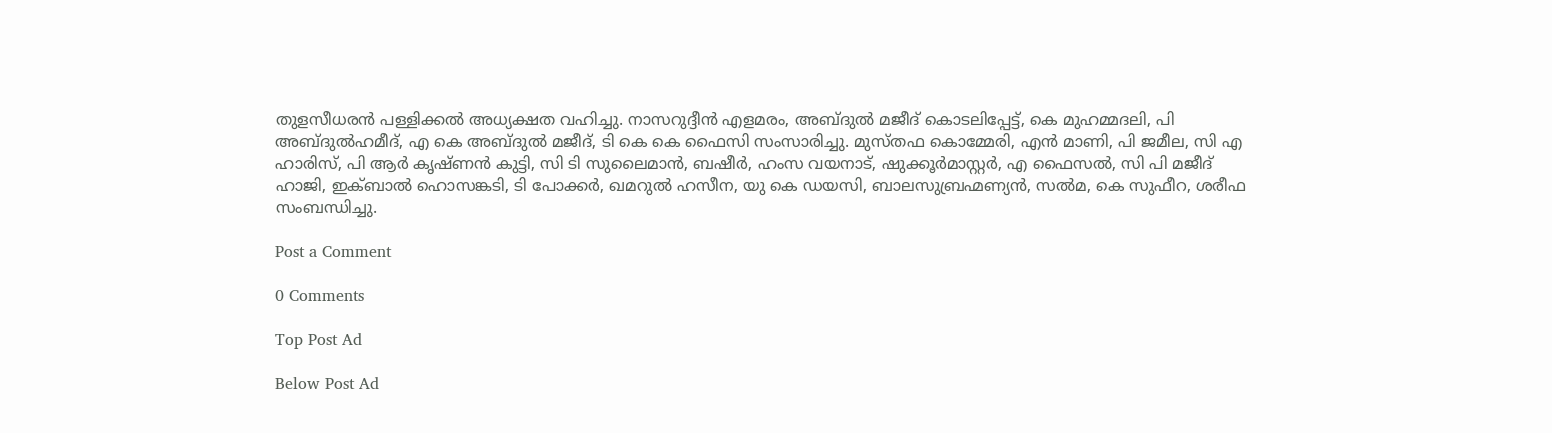തുളസീധരന്‍ പള്ളിക്കല്‍ അധ്യക്ഷത വഹിച്ചു. നാസറുദ്ദീന്‍ എളമരം, അബ്ദുല്‍ മജീദ് കൊടലിപ്പേട്ട്, കെ മുഹമ്മദലി, പി അബ്ദുല്‍ഹമീദ്, എ കെ അബ്ദുല്‍ മജീദ്, ടി കെ കെ ഫൈസി സംസാരിച്ചു. മുസ്തഫ കൊമ്മേരി, എന്‍ മാണി, പി ജമീല, സി എ ഹാരിസ്, പി ആര്‍ കൃഷ്ണന്‍ കുട്ടി, സി ടി സുലൈമാന്‍, ബഷീര്‍, ഹംസ വയനാട്, ഷുക്കൂര്‍മാസ്റ്റര്‍, എ ഫൈസല്‍, സി പി മജീദ് ഹാജി, ഇക്ബാല്‍ ഹൊസങ്കടി, ടി പോക്കര്‍, ഖമറുല്‍ ഹസീന, യു കെ ഡയസി, ബാലസുബ്രഹ്മണ്യന്‍, സല്‍മ, കെ സുഫീറ, ശരീഫ സംബന്ധിച്ചു.

Post a Comment

0 Comments

Top Post Ad

Below Post Ad